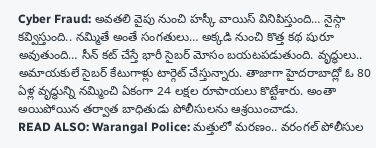Cyber Fraud: అవతలి వైపు నుంచి హస్కీ వాయిస్ వినిపిస్తుంది… నైస్గా కవ్విస్తుంది.. నమ్మితే అంతే సంగతులు… అక్కడి నుంచి కొత్త కథ షురూ అవుతుంది… సీన్ కట్ చేస్తే భారీ సైబర్ మోసం బయటపడుతుంది. వృద్ధులు.. అమాయకులే సైబర్ కేటుగాళ్లు టార్గెట్ చేస్తున్నారు. తాజాగా హైదరాబాద్లో ఓ 80 ఏళ్ల వృద్ధున్ని నమ్మించి ఏకంగా 24 లక్షల రూపాయలు కొట్టేశారు. అంతా అయిపోయిన తర్వాత బాధితుడు పోలీసులను ఆశ్రయించాడు.
READ ALSO: Warangal Police: మత్తులో మరణం.. వరంగల్ పోలీసుల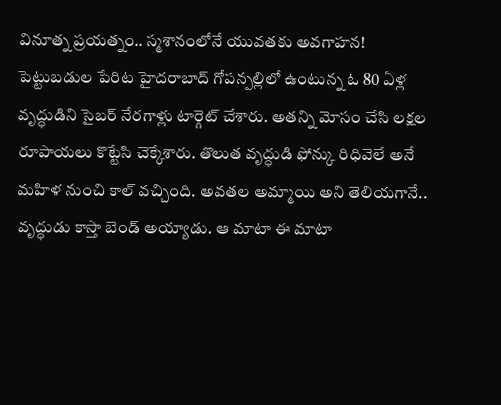వినూత్న ప్రయత్నం.. స్మశానంలోనే యువతకు అవగాహన!
పెట్టుబడుల పేరిట హైదరాబాద్ గోపన్పల్లిలో ఉంటున్న ఓ 80 ఏళ్ల వృద్ధుడిని సైబర్ నేరగాళ్లు టార్గెట్ చేశారు. అతన్ని మోసం చేసి లక్షల రూపాయలు కొట్టేసి చెక్కేశారు. తొలుత వృద్ధుడి ఫోన్కు రిధివెలే అనే మహిళ నుంచి కాల్ వచ్చింది. అవతల అమ్మాయి అని తెలియగానే.. వృద్ధుడు కాస్తా బెండ్ అయ్యాడు. ఆ మాటా ఈ మాటా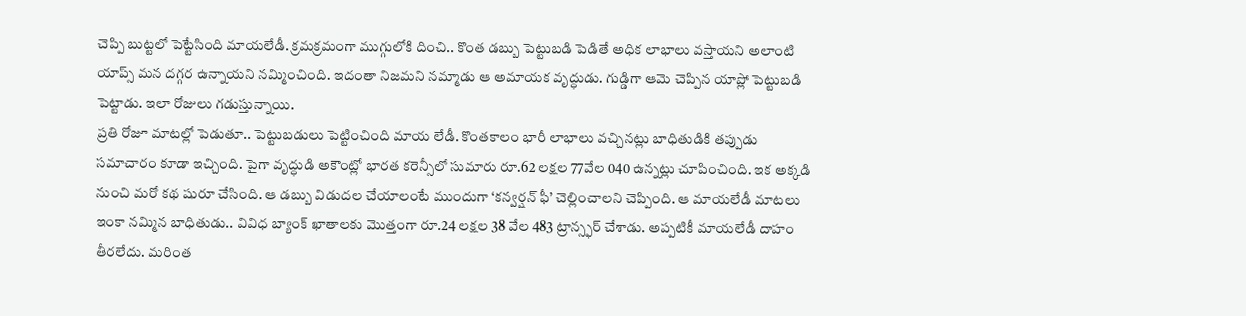చెప్పి బుట్టలో పెట్టేసింది మాయలేడీ. క్రమక్రమంగా ముగ్గులోకి దించి.. కొంత డబ్బు పెట్టుబడి పెడితే అధిక లాభాలు వస్తాయని అలాంటి యాప్స్ మన దగ్గర ఉన్నాయని నమ్మించింది. ఇదంతా నిజమని నమ్మాడు ఆ అమాయక వృద్ధుడు. గుడ్డిగా ఆమె చెప్పిన యాప్లో పెట్టుబడి పెట్టాడు. ఇలా రోజులు గడుస్తున్నాయి.
ప్రతి రోజూ మాటల్లో పెడుతూ.. పెట్టుబడులు పెట్టించింది మాయ లేడీ. కొంతకాలం భారీ లాభాలు వచ్చినట్లు బాధితుడికి తప్పుడు సమాచారం కూడా ఇచ్చింది. పైగా వృద్ధుడి అకౌంట్లో భారత కరెన్సీలో సుమారు రూ.62 లక్షల 77వేల 040 ఉన్నట్లు చూపించింది. ఇక అక్కడి నుంచి మరో కథ షురూ చేసింది. ఆ డబ్బు విడుదల చేయాలంటే ముందుగా ‘కన్వర్షన్ ఫీ’ చెల్లించాలని చెప్పింది. ఆ మాయలేడీ మాటలు ఇంకా నమ్మిన బాధితుడు.. వివిధ బ్యాంక్ ఖాతాలకు మొత్తంగా రూ.24 లక్షల 38 వేల 483 ట్రాన్స్ఫర్ చేశాడు. అప్పటికీ మాయలేడీ దాహం తీరలేదు. మరింత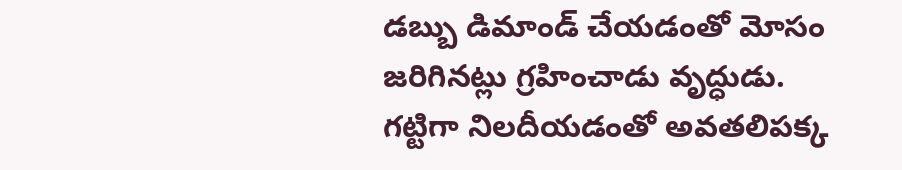డబ్బు డిమాండ్ చేయడంతో మోసం జరిగినట్లు గ్రహించాడు వృద్ధుడు. గట్టిగా నిలదీయడంతో అవతలిపక్క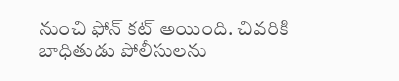నుంచి ఫోన్ కట్ అయింది. చివరికి బాధితుడు పోలీసులను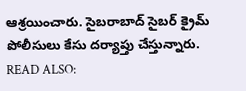ఆశ్రయించారు. సైబరాబాద్ సైబర్ క్రైమ్ పోలీసులు కేసు దర్యాప్తు చేస్తున్నారు.
READ ALSO: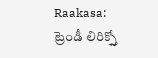Raakasa: ట్రెండీ లిరిక్స్తో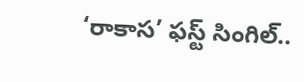‘రాకాస’ ఫస్ట్ సింగిల్..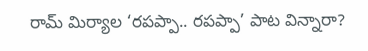రామ్ మిర్యాల ‘రపప్పా.. రపప్పా’ పాట విన్నారా?